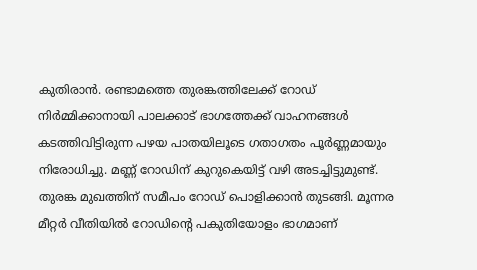കുതിരാൻ. രണ്ടാമത്തെ തുരങ്കത്തിലേക്ക് റോഡ് നിർമ്മിക്കാനായി പാലക്കാട് ഭാഗത്തേക്ക് വാഹനങ്ങൾ കടത്തിവിട്ടിരുന്ന പഴയ പാതയിലൂടെ ഗതാഗതം പൂർണ്ണമായും നിരോധിച്ചു. മണ്ണ് റോഡിന് കുറുകെയിട്ട് വഴി അടച്ചിട്ടുമുണ്ട്. തുരങ്ക മുഖത്തിന് സമീപം റോഡ് പൊളിക്കാൻ തുടങ്ങി. മൂന്നര മീറ്റർ വീതിയിൽ റോഡിന്റെ പകുതിയോളം ഭാഗമാണ്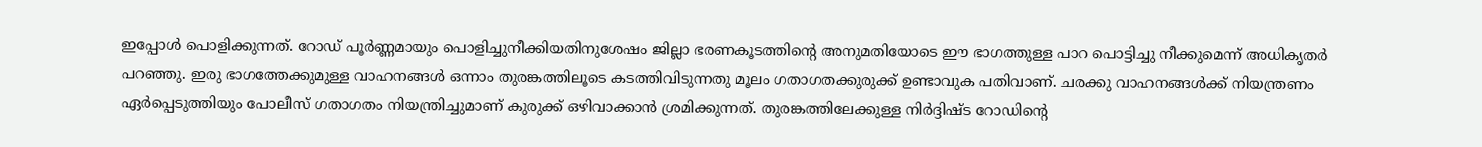ഇപ്പോൾ പൊളിക്കുന്നത്. റോഡ് പൂർണ്ണമായും പൊളിച്ചുനീക്കിയതിനുശേഷം ജില്ലാ ഭരണകൂടത്തിന്റെ അനുമതിയോടെ ഈ ഭാഗത്തുള്ള പാറ പൊട്ടിച്ചു നീക്കുമെന്ന് അധികൃതർ പറഞ്ഞു. ഇരു ഭാഗത്തേക്കുമുള്ള വാഹനങ്ങൾ ഒന്നാം തുരങ്കത്തിലൂടെ കടത്തിവിടുന്നതു മൂലം ഗതാഗതക്കുരുക്ക് ഉണ്ടാവുക പതിവാണ്. ചരക്കു വാഹനങ്ങൾക്ക് നിയന്ത്രണം
ഏർപ്പെടുത്തിയും പോലീസ് ഗതാഗതം നിയന്ത്രിച്ചുമാണ് കുരുക്ക് ഒഴിവാക്കാൻ ശ്രമിക്കുന്നത്. തുരങ്കത്തിലേക്കുള്ള നിർദ്ദിഷ്ട റോഡിന്റെ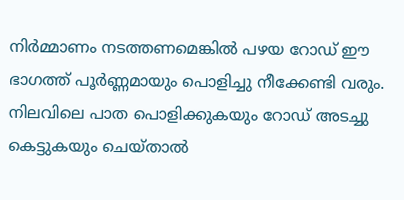നിർമ്മാണം നടത്തണമെങ്കിൽ പഴയ റോഡ് ഈ ഭാഗത്ത് പൂർണ്ണമായും പൊളിച്ചു നീക്കേണ്ടി വരും. നിലവിലെ പാത പൊളിക്കുകയും റോഡ് അടച്ചു കെട്ടുകയും ചെയ്താൽ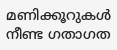മണിക്കൂറുകൾ നീണ്ട ഗതാഗത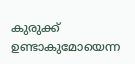കുരുക്ക് ഉണ്ടാകുമോയെന്ന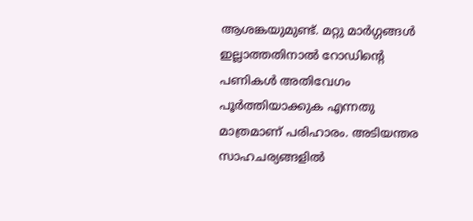ആശങ്കയുമുണ്ട്. മറ്റു മാർഗ്ഗങ്ങൾ ഇല്ലാത്തതിനാൽ റോഡിന്റെ പണികൾ അതിവേഗം പൂർത്തിയാക്കുക എന്നതു മാത്രമാണ് പരിഹാരം. അടിയന്തര സാഹചര്യങ്ങളിൽ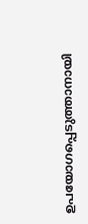ഉപയോഗപ്പെടുത്താനായി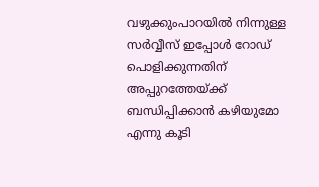വഴുക്കുംപാറയിൽ നിന്നുള്ള സർവ്വീസ് ഇപ്പോൾ റോഡ് പൊളിക്കുന്നതിന് അപ്പുറത്തേയ്ക്ക് ബന്ധിപ്പിക്കാൻ കഴിയുമോ എന്നു കൂടി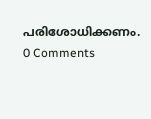പരിശോധിക്കണം.
0 Comments